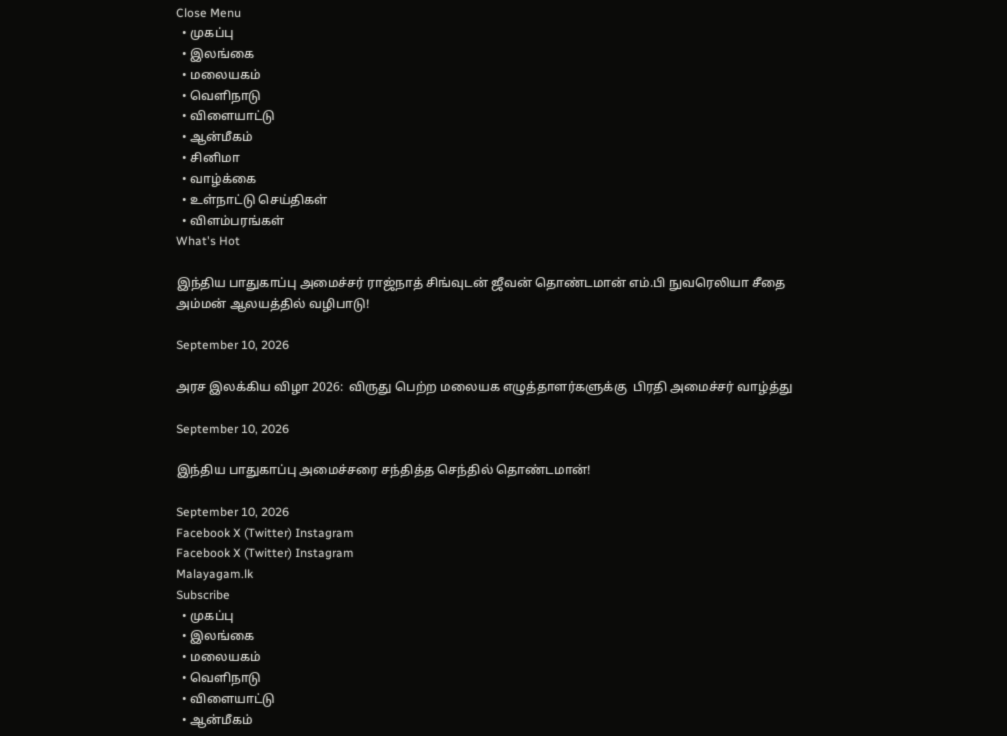Close Menu
  • முகப்பு
  • இலங்கை
  • மலையகம்
  • வெளிநாடு
  • விளையாட்டு
  • ஆன்மீகம்
  • சினிமா
  • வாழ்க்கை
  • உள்நாட்டு செய்திகள்
  • விளம்பரங்கள்
What's Hot

இந்திய பாதுகாப்பு அமைச்சர் ராஜ்நாத் சிங்வுடன் ஜீவன் தொண்டமான் எம்.பி நுவரெலியா சீதை அம்மன் ஆலயத்தில் வழிபாடு!

September 10, 2026

அரச இலக்கிய விழா 2026:  விருது பெற்ற மலையக எழுத்தாளர்களுக்கு  பிரதி அமைச்சர் வாழ்த்து

September 10, 2026

இந்திய பாதுகாப்பு அமைச்சரை சந்தித்த செந்தில் தொண்டமான்!

September 10, 2026
Facebook X (Twitter) Instagram
Facebook X (Twitter) Instagram
Malayagam.lk
Subscribe
  • முகப்பு
  • இலங்கை
  • மலையகம்
  • வெளிநாடு
  • விளையாட்டு
  • ஆன்மீகம்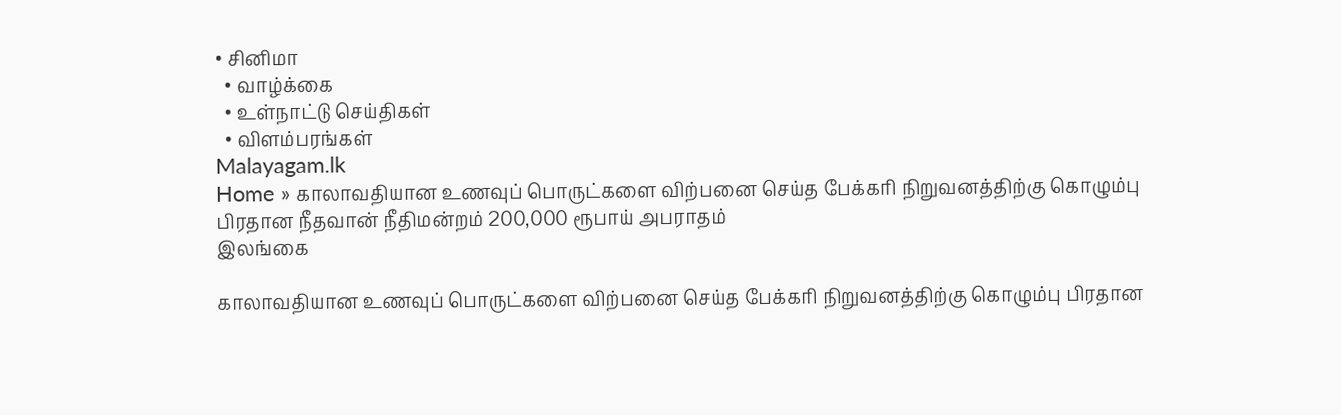• சினிமா
  • வாழ்க்கை
  • உள்நாட்டு செய்திகள்
  • விளம்பரங்கள்
Malayagam.lk
Home » காலாவதியான உணவுப் பொருட்களை விற்பனை செய்த பேக்கரி நிறுவனத்திற்கு கொழும்பு பிரதான நீதவான் நீதிமன்றம் 200,000 ரூபாய் அபராதம்
இலங்கை

காலாவதியான உணவுப் பொருட்களை விற்பனை செய்த பேக்கரி நிறுவனத்திற்கு கொழும்பு பிரதான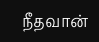நீதவான்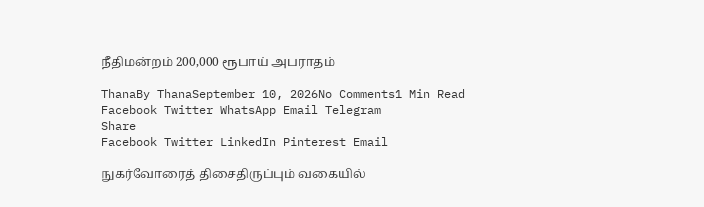நீதிமன்றம் 200,000 ரூபாய் அபராதம்

ThanaBy ThanaSeptember 10, 2026No Comments1 Min Read
Facebook Twitter WhatsApp Email Telegram
Share
Facebook Twitter LinkedIn Pinterest Email

நுகர்வோரைத் திசைதிருப்பும் வகையில்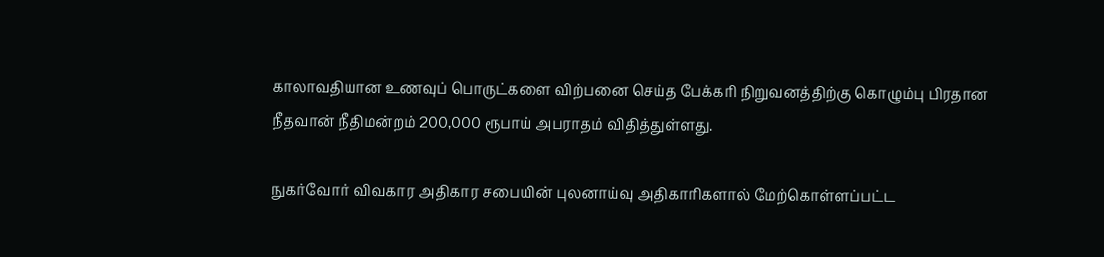காலாவதியான உணவுப் பொருட்களை விற்பனை செய்த பேக்கரி நிறுவனத்திற்கு கொழும்பு பிரதான நீதவான் நீதிமன்றம் 200,000 ரூபாய் அபராதம் விதித்துள்ளது.

நுகர்வோர் விவகார அதிகார சபையின் புலனாய்வு அதிகாரிகளால் மேற்கொள்ளப்பட்ட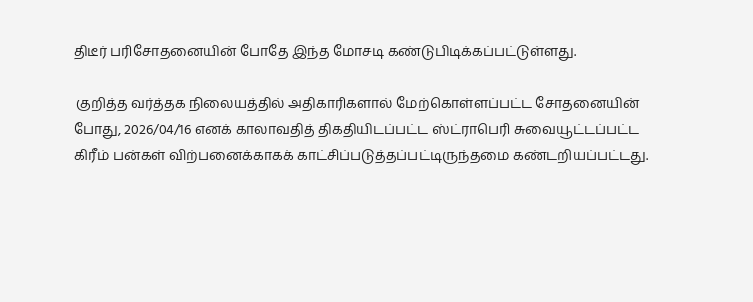திடீர் பரிசோதனையின் போதே இந்த மோசடி கண்டுபிடிக்கப்பட்டுள்ளது.

 குறித்த வர்த்தக நிலையத்தில் அதிகாரிகளால் மேற்கொள்ளப்பட்ட சோதனையின் போது, 2026/04/16 எனக் காலாவதித் திகதியிடப்பட்ட ஸ்ட்ராபெரி சுவையூட்டப்பட்ட கிரீம் பன்கள் விற்பனைக்காகக் காட்சிப்படுத்தப்பட்டிருந்தமை கண்டறியப்பட்டது.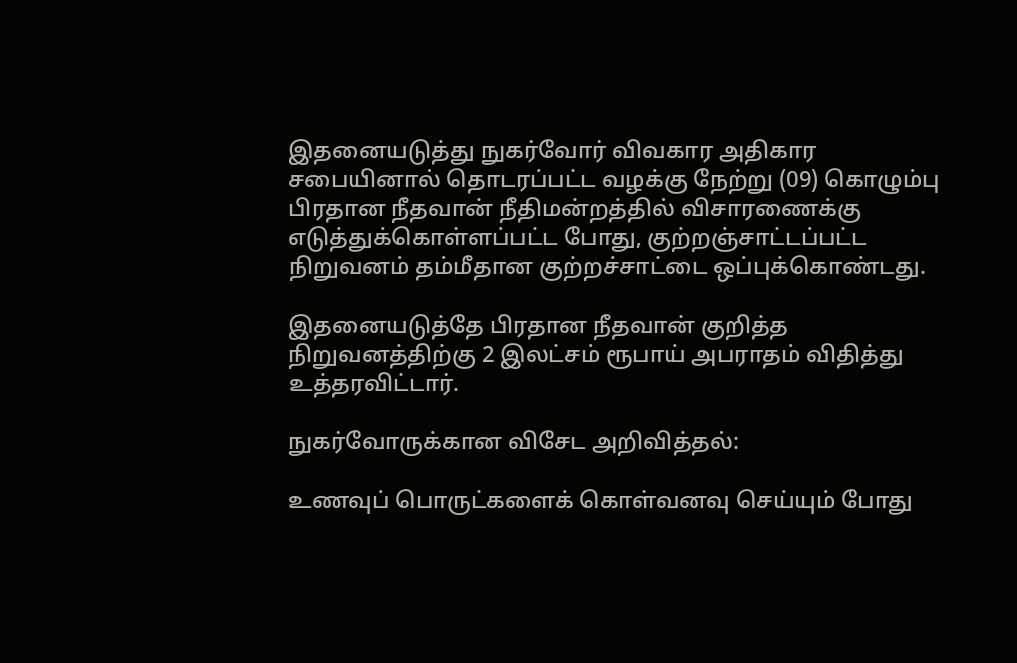இதனையடுத்து நுகர்வோர் விவகார அதிகார சபையினால் தொடரப்பட்ட வழக்கு நேற்று (09) கொழும்பு பிரதான நீதவான் நீதிமன்றத்தில் விசாரணைக்கு எடுத்துக்கொள்ளப்பட்ட போது, குற்றஞ்சாட்டப்பட்ட நிறுவனம் தம்மீதான குற்றச்சாட்டை ஒப்புக்கொண்டது.

இதனையடுத்தே பிரதான நீதவான் குறித்த நிறுவனத்திற்கு 2 இலட்சம் ரூபாய் அபராதம் விதித்து உத்தரவிட்டார்.

நுகர்வோருக்கான விசேட அறிவித்தல்:

உணவுப் பொருட்களைக் கொள்வனவு செய்யும் போது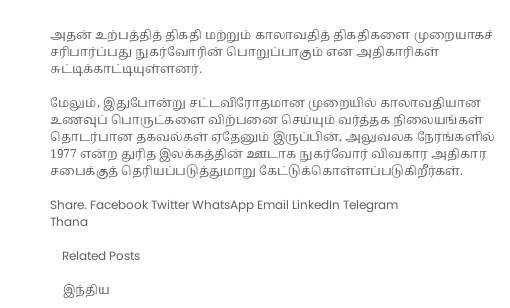அதன் உற்பத்தித் திகதி மற்றும் காலாவதித் திகதிகளை முறையாகச் சரிபார்ப்பது நுகர்வோரின் பொறுப்பாகும் என அதிகாரிகள் சுட்டிக்காட்டியுள்ளனர்.

மேலும், இதுபோன்று சட்டவிரோதமான முறையில் காலாவதியான உணவுப் பொருட்களை விற்பனை செய்யும் வர்த்தக நிலையங்கள் தொடர்பான தகவல்கள் ஏதேனும் இருப்பின், அலுவலக நேரங்களில் 1977 என்ற துரித இலக்கத்தின் ஊடாக நுகர்வோர் விவகார அதிகார சபைக்குத் தெரியப்படுத்துமாறு கேட்டுக்கொள்ளப்படுகிறீர்கள்.

Share. Facebook Twitter WhatsApp Email LinkedIn Telegram
Thana

    Related Posts

    இந்திய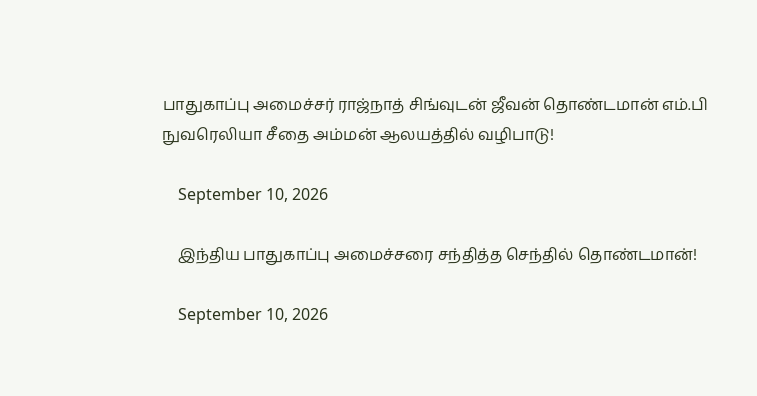பாதுகாப்பு அமைச்சர் ராஜ்நாத் சிங்வுடன் ஜீவன் தொண்டமான் எம்.பி நுவரெலியா சீதை அம்மன் ஆலயத்தில் வழிபாடு!

    September 10, 2026

    இந்திய பாதுகாப்பு அமைச்சரை சந்தித்த செந்தில் தொண்டமான்!

    September 10, 2026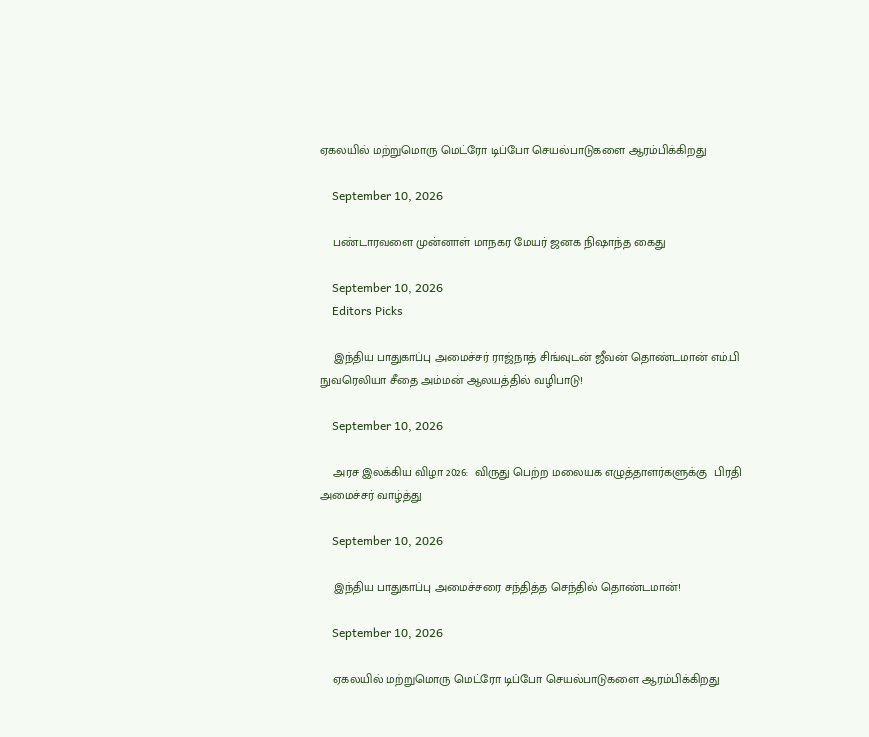ஏகலயில் மற்றுமொரு மெட்ரோ டிப்போ செயல்பாடுகளை ஆரம்பிக்கிறது

    September 10, 2026

    பண்டாரவளை முன்னாள் மாநகர மேயர் ஜனக நிஷாந்த கைது

    September 10, 2026
    Editors Picks

    இந்திய பாதுகாப்பு அமைச்சர் ராஜ்நாத் சிங்வுடன் ஜீவன் தொண்டமான் எம்.பி நுவரெலியா சீதை அம்மன் ஆலயத்தில் வழிபாடு!

    September 10, 2026

    அரச இலக்கிய விழா 2026:  விருது பெற்ற மலையக எழுத்தாளர்களுக்கு  பிரதி அமைச்சர் வாழ்த்து

    September 10, 2026

    இந்திய பாதுகாப்பு அமைச்சரை சந்தித்த செந்தில் தொண்டமான்!

    September 10, 2026

    ஏகலயில் மற்றுமொரு மெட்ரோ டிப்போ செயல்பாடுகளை ஆரம்பிக்கிறது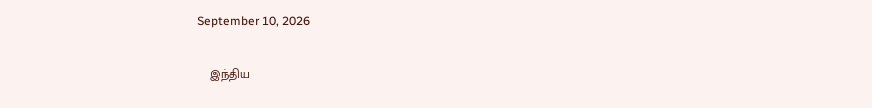September 10, 2026

    இந்திய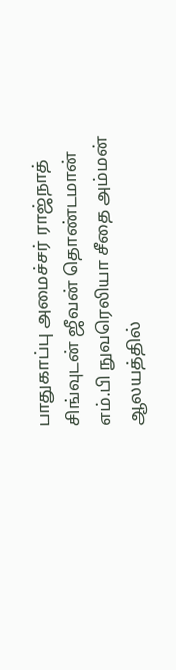பாதுகாப்பு அமைச்சர் ராஜ்நாத் சிங்வுடன் ஜீவன் தொண்டமான் எம்.பி நுவரெலியா சீதை அம்மன் ஆலயத்தில்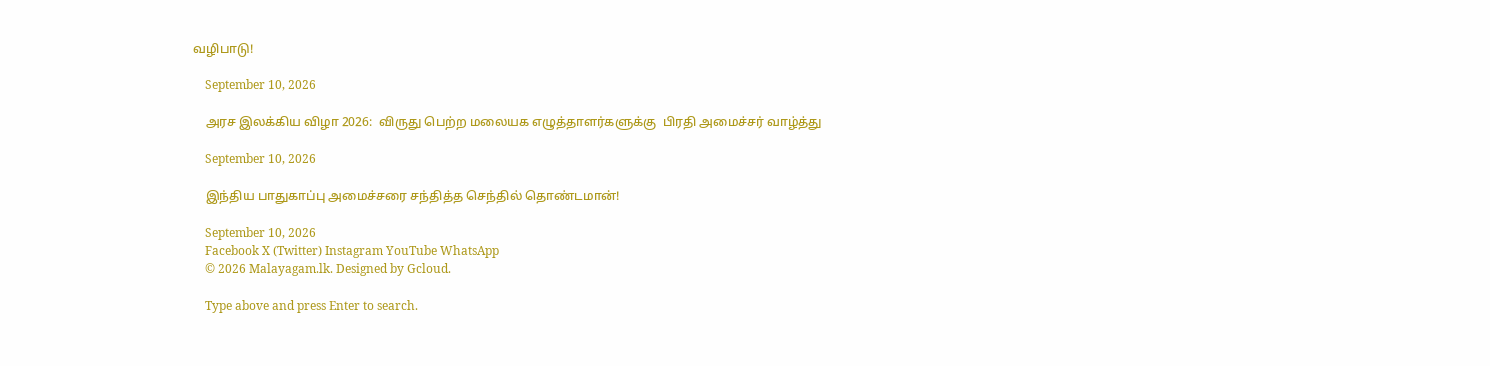வழிபாடு!

    September 10, 2026

    அரச இலக்கிய விழா 2026:  விருது பெற்ற மலையக எழுத்தாளர்களுக்கு  பிரதி அமைச்சர் வாழ்த்து

    September 10, 2026

    இந்திய பாதுகாப்பு அமைச்சரை சந்தித்த செந்தில் தொண்டமான்!

    September 10, 2026
    Facebook X (Twitter) Instagram YouTube WhatsApp
    © 2026 Malayagam.lk. Designed by Gcloud.

    Type above and press Enter to search.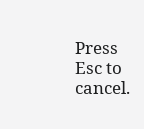Press Esc to cancel.